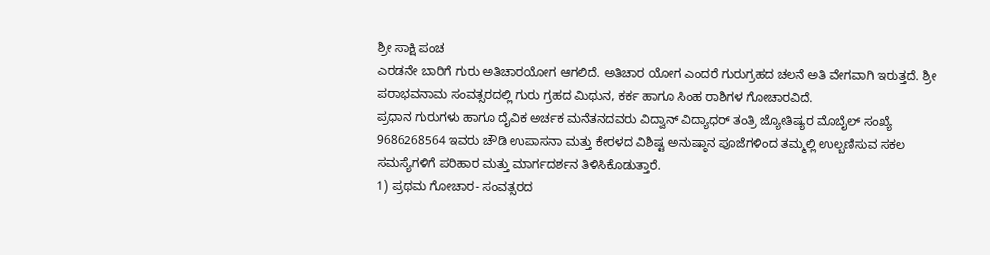ಶ್ರೀ ಸಾಕ್ಷಿ ಪಂಚ
ಎರಡನೇ ಬಾರಿಗೆ ಗುರು ಅತಿಚಾರಯೋಗ ಆಗಲಿದೆ. ಅತಿಚಾರ ಯೋಗ ಎಂದರೆ ಗುರುಗ್ರಹದ ಚಲನೆ ಅತಿ ವೇಗವಾಗಿ ಇರುತ್ತದೆ. ಶ್ರೀ ಪರಾಭವನಾಮ ಸಂವತ್ಸರದಲ್ಲಿ ಗುರು ಗ್ರಹದ ಮಿಥುನ, ಕರ್ಕ ಹಾಗೂ ಸಿಂಹ ರಾಶಿಗಳ ಗೋಚಾರವಿದೆ.
ಪ್ರಧಾನ ಗುರುಗಳು ಹಾಗೂ ದೈವಿಕ ಅರ್ಚಕ ಮನೆತನದವರು ವಿದ್ವಾನ್ ವಿದ್ಯಾಧರ್ ತಂತ್ರಿ ಜ್ಯೋತಿಷ್ಯರ ಮೊಬೈಲ್ ಸಂಖ್ಯೆ 9686268564 ಇವರು ಚೌಡಿ ಉಪಾಸನಾ ಮತ್ತು ಕೇರಳದ ವಿಶಿಷ್ಟ ಅನುಷ್ಠಾನ ಪೂಜೆಗಳಿಂದ ತಮ್ಮಲ್ಲಿ ಉಲ್ಬಣಿಸುವ ಸಕಲ ಸಮಸ್ಯೆಗಳಿಗೆ ಪರಿಹಾರ ಮತ್ತು ಮಾರ್ಗದರ್ಶನ ತಿಳಿಸಿಕೊಡುತ್ತಾರೆ.
1) ಪ್ರಥಮ ಗೋಚಾರ- ಸಂವತ್ಸರದ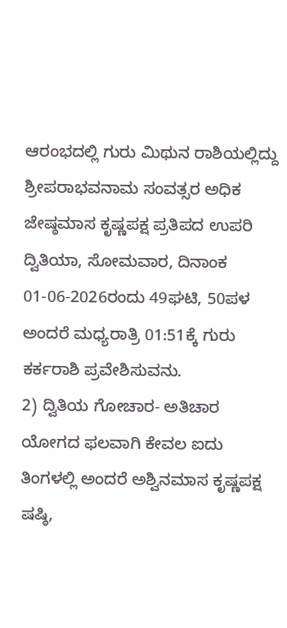ಆರಂಭದಲ್ಲಿ ಗುರು ಮಿಥುನ ರಾಶಿಯಲ್ಲಿದ್ದು ಶ್ರೀಪರಾಭವನಾಮ ಸಂವತ್ಸರ ಅಧಿಕ ಜೇಷ್ಠಮಾಸ ಕೃಷ್ಣಪಕ್ಷ ಪ್ರತಿಪದ ಉಪರಿ ದ್ವಿತಿಯಾ, ಸೋಮವಾರ, ದಿನಾಂಕ 01-06-2026ರಂದು 49ಘಟಿ, 50ಪಳ ಅಂದರೆ ಮಧ್ಯರಾತ್ರಿ 01:51ಕ್ಕೆ ಗುರು ಕರ್ಕರಾಶಿ ಪ್ರವೇಶಿಸುವನು.
2) ದ್ವಿತಿಯ ಗೋಚಾರ- ಅತಿಚಾರ ಯೋಗದ ಫಲವಾಗಿ ಕೇವಲ ಐದು ತಿಂಗಳಲ್ಲಿ ಅಂದರೆ ಅಶ್ವಿನಮಾಸ ಕೃಷ್ಣಪಕ್ಷ ಷಷ್ಠಿ,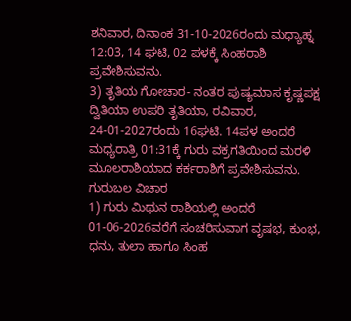ಶನಿವಾರ, ದಿನಾಂಕ 31-10-2026ರಂದು ಮಧ್ಯಾಹ್ನ 12:03, 14 ಘಟಿ, 02 ಪಳಕ್ಕೆ ಸಿಂಹರಾಶಿ ಪ್ರವೇಶಿಸುವನು.
3) ತೃತಿಯ ಗೋಚಾರ- ನಂತರ ಪುಷ್ಯಮಾಸ ಕೃಷ್ಣಪಕ್ಷ ದ್ವಿತಿಯಾ ಉಪರಿ ತೃತಿಯಾ, ರವಿವಾರ, 24-01-2027ರಂದು 16ಘಟಿ. 14ಪಳ ಅಂದರೆ ಮಧ್ಯರಾತ್ರಿ 01:31ಕ್ಕೆ ಗುರು ವಕ್ರಗತಿಯಿಂದ ಮರಳಿ ಮೂಲರಾಶಿಯಾದ ಕರ್ಕರಾಶಿಗೆ ಪ್ರವೇಶಿಸುವನು.
ಗುರುಬಲ ವಿಚಾರ
1) ಗುರು ಮಿಥುನ ರಾಶಿಯಲ್ಲಿ ಅಂದರೆ 01-06-2026ವರೆಗೆ ಸಂಚರಿಸುವಾಗ ವೃಷಭ, ಕುಂಭ, ಧನು, ತುಲಾ ಹಾಗೂ ಸಿಂಹ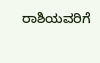ರಾಶಿಯವರಿಗೆ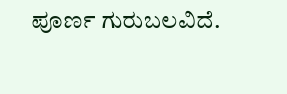ಪೂರ್ಣ ಗುರುಬಲವಿದೆ.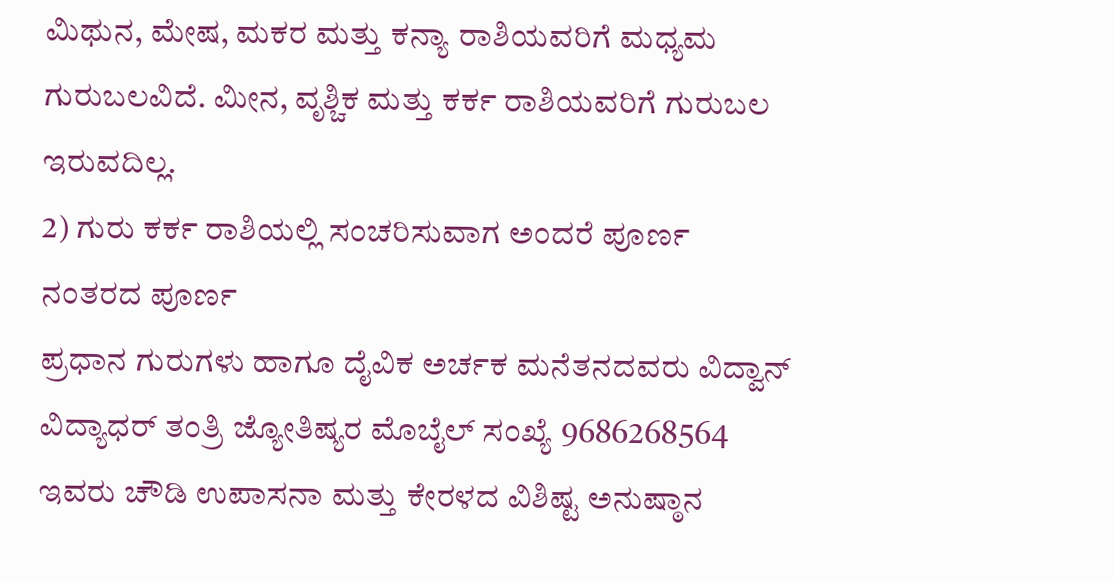ಮಿಥುನ, ಮೇಷ, ಮಕರ ಮತ್ತು ಕನ್ಯಾ ರಾಶಿಯವರಿಗೆ ಮಧ್ಯಮ ಗುರುಬಲವಿದೆ. ಮೀನ, ವೃಶ್ಚಿಕ ಮತ್ತು ಕರ್ಕ ರಾಶಿಯವರಿಗೆ ಗುರುಬಲ ಇರುವದಿಲ್ಲ.
2) ಗುರು ಕರ್ಕ ರಾಶಿಯಲ್ಲಿ ಸಂಚರಿಸುವಾಗ ಅಂದರೆ ಪೂರ್ಣ ನಂತರದ ಪೂರ್ಣ
ಪ್ರಧಾನ ಗುರುಗಳು ಹಾಗೂ ದೈವಿಕ ಅರ್ಚಕ ಮನೆತನದವರು ವಿದ್ವಾನ್ ವಿದ್ಯಾಧರ್ ತಂತ್ರಿ ಜ್ಯೋತಿಷ್ಯರ ಮೊಬೈಲ್ ಸಂಖ್ಯೆ 9686268564 ಇವರು ಚೌಡಿ ಉಪಾಸನಾ ಮತ್ತು ಕೇರಳದ ವಿಶಿಷ್ಟ ಅನುಷ್ಠಾನ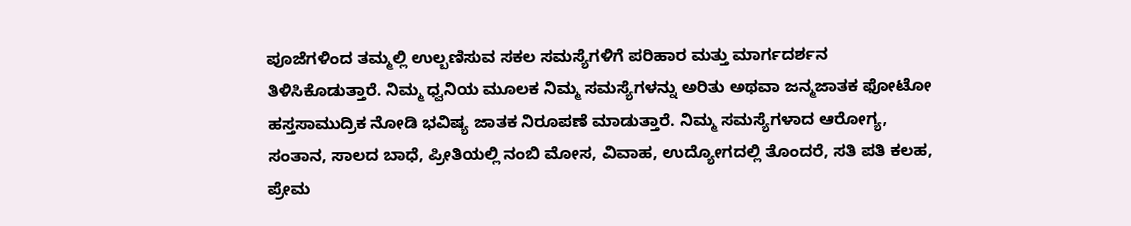ಪೂಜೆಗಳಿಂದ ತಮ್ಮಲ್ಲಿ ಉಲ್ಬಣಿಸುವ ಸಕಲ ಸಮಸ್ಯೆಗಳಿಗೆ ಪರಿಹಾರ ಮತ್ತು ಮಾರ್ಗದರ್ಶನ ತಿಳಿಸಿಕೊಡುತ್ತಾರೆ. ನಿಮ್ಮ ಧ್ವನಿಯ ಮೂಲಕ ನಿಮ್ಮ ಸಮಸ್ಯೆಗಳನ್ನು ಅರಿತು ಅಥವಾ ಜನ್ಮಜಾತಕ ಫೋಟೋ ಹಸ್ತಸಾಮುದ್ರಿಕ ನೋಡಿ ಭವಿಷ್ಯ ಜಾತಕ ನಿರೂಪಣೆ ಮಾಡುತ್ತಾರೆ. ನಿಮ್ಮ ಸಮಸ್ಯೆಗಳಾದ ಆರೋಗ್ಯ, ಸಂತಾನ, ಸಾಲದ ಬಾಧೆ, ಪ್ರೀತಿಯಲ್ಲಿ ನಂಬಿ ಮೋಸ, ವಿವಾಹ, ಉದ್ಯೋಗದಲ್ಲಿ ತೊಂದರೆ, ಸತಿ ಪತಿ ಕಲಹ, ಪ್ರೇಮ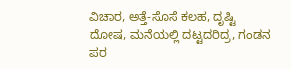ವಿಚಾರ, ಅತ್ತೆ-ಸೊಸೆ ಕಲಹ, ದೃಷ್ಟಿ ದೋಷ, ಮನೆಯಲ್ಲಿ ದಟ್ಟದರಿದ್ರ, ಗಂಡನ ಪರ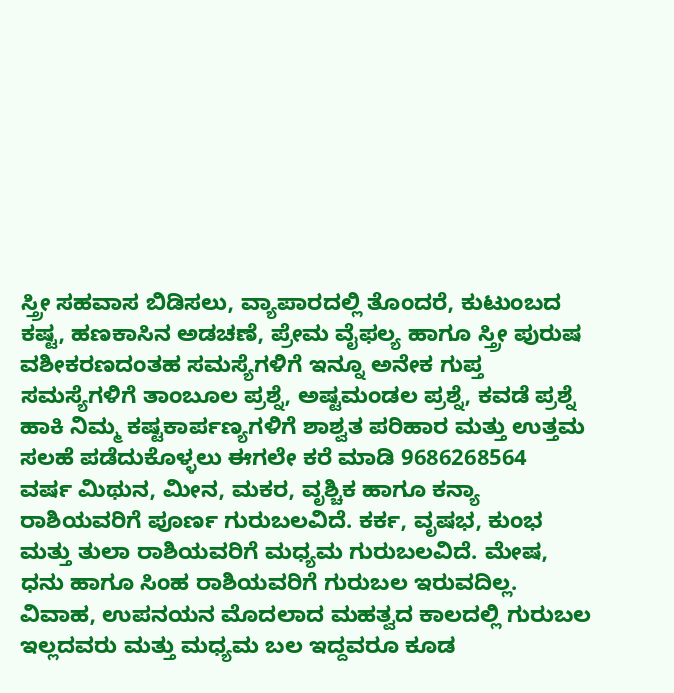ಸ್ತ್ರೀ ಸಹವಾಸ ಬಿಡಿಸಲು, ವ್ಯಾಪಾರದಲ್ಲಿ ತೊಂದರೆ, ಕುಟುಂಬದ ಕಷ್ಟ, ಹಣಕಾಸಿನ ಅಡಚಣೆ, ಪ್ರೇಮ ವೈಫಲ್ಯ ಹಾಗೂ ಸ್ತ್ರೀ ಪುರುಷ ವಶೀಕರಣದಂತಹ ಸಮಸ್ಯೆಗಳಿಗೆ ಇನ್ನೂ ಅನೇಕ ಗುಪ್ತ ಸಮಸ್ಯೆಗಳಿಗೆ ತಾಂಬೂಲ ಪ್ರಶ್ನೆ, ಅಷ್ಟಮಂಡಲ ಪ್ರಶ್ನೆ, ಕವಡೆ ಪ್ರಶ್ನೆ ಹಾಕಿ ನಿಮ್ಮ ಕಷ್ಟಕಾರ್ಪಣ್ಯಗಳಿಗೆ ಶಾಶ್ವತ ಪರಿಹಾರ ಮತ್ತು ಉತ್ತಮ ಸಲಹೆ ಪಡೆದುಕೊಳ್ಳಲು ಈಗಲೇ ಕರೆ ಮಾಡಿ 9686268564
ವರ್ಷ ಮಿಥುನ, ಮೀನ, ಮಕರ, ವೃಶ್ಚಿಕ ಹಾಗೂ ಕನ್ಯಾ ರಾಶಿಯವರಿಗೆ ಪೂರ್ಣ ಗುರುಬಲವಿದೆ. ಕರ್ಕ, ವೃಷಭ, ಕುಂಭ ಮತ್ತು ತುಲಾ ರಾಶಿಯವರಿಗೆ ಮಧ್ಯಮ ಗುರುಬಲವಿದೆ. ಮೇಷ, ಧನು ಹಾಗೂ ಸಿಂಹ ರಾಶಿಯವರಿಗೆ ಗುರುಬಲ ಇರುವದಿಲ್ಲ. ವಿವಾಹ, ಉಪನಯನ ಮೊದಲಾದ ಮಹತ್ವದ ಕಾಲದಲ್ಲಿ ಗುರುಬಲ ಇಲ್ಲದವರು ಮತ್ತು ಮಧ್ಯಮ ಬಲ ಇದ್ದವರೂ ಕೂಡ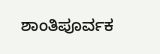ಶಾಂತಿಪೂರ್ವಕ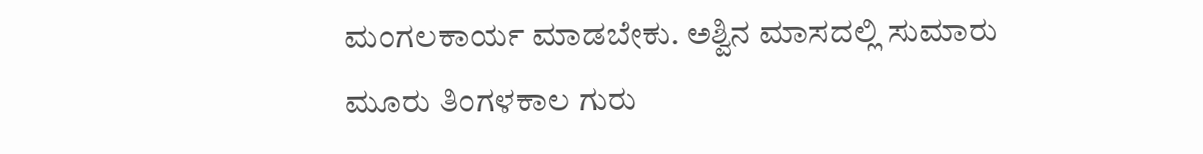ಮಂಗಲಕಾರ್ಯ ಮಾಡಬೇಕು. ಅಶ್ವಿನ ಮಾಸದಲ್ಲಿ ಸುಮಾರು ಮೂರು ತಿಂಗಳಕಾಲ ಗುರು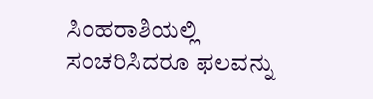ಸಿಂಹರಾಶಿಯಲ್ಲಿ ಸಂಚರಿಸಿದರೂ ಫಲವನ್ನು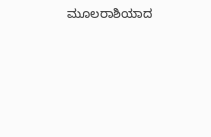ಮೂಲರಾಶಿಯಾದ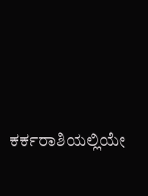ಕರ್ಕರಾಶಿಯಲ್ಲಿಯೇ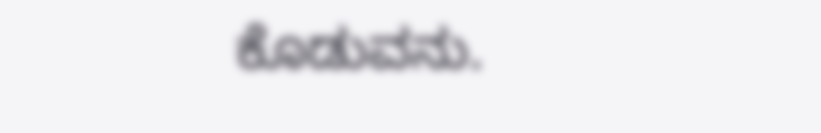ಕೊಡುವನು.